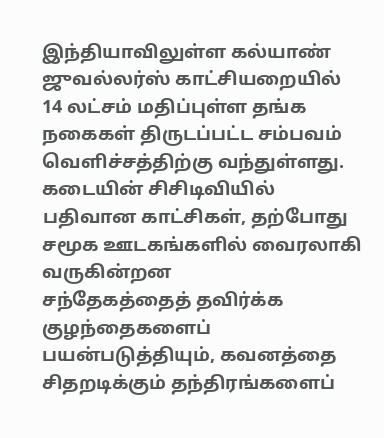இந்தியாவிலுள்ள கல்யாண் ஜுவல்லர்ஸ் காட்சியறையில் 14 லட்சம் மதிப்புள்ள தங்க நகைகள் திருடப்பட்ட சம்பவம் வெளிச்சத்திற்கு வந்துள்ளது.
கடையின் சிசிடிவியில் பதிவான காட்சிகள், தற்போது சமூக ஊடகங்களில் வைரலாகி வருகின்றன
சந்தேகத்தைத் தவிர்க்க குழந்தைகளைப் பயன்படுத்தியும், கவனத்தை சிதறடிக்கும் தந்திரங்களைப்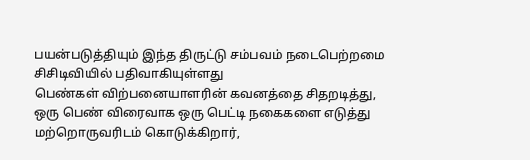பயன்படுத்தியும் இந்த திருட்டு சம்பவம் நடைபெற்றமை சிசிடிவியில் பதிவாகியுள்ளது
பெண்கள் விற்பனையாளரின் கவனத்தை சிதறடித்து, ஒரு பெண் விரைவாக ஒரு பெட்டி நகைகளை எடுத்து மற்றொருவரிடம் கொடுக்கிறார்,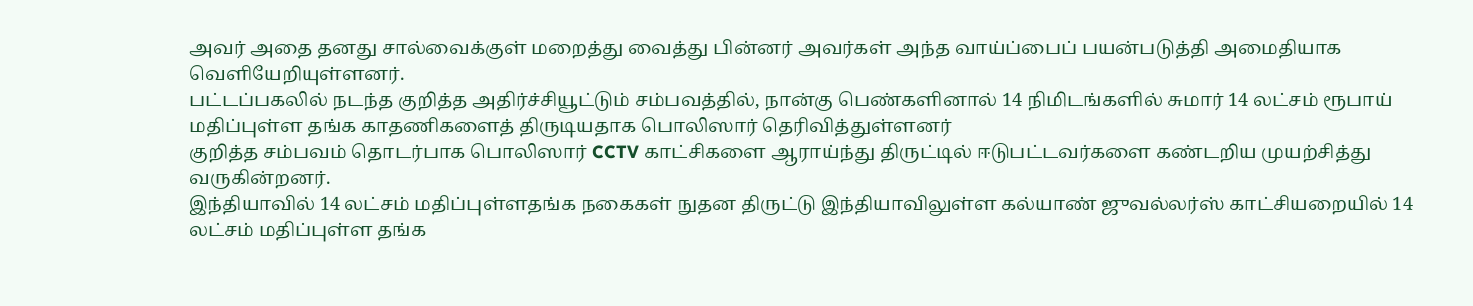அவர் அதை தனது சால்வைக்குள் மறைத்து வைத்து பின்னர் அவர்கள் அந்த வாய்ப்பைப் பயன்படுத்தி அமைதியாக வெளியேறியுள்ளனர்.
பட்டப்பகலில் நடந்த குறித்த அதிர்ச்சியூட்டும் சம்பவத்தில், நான்கு பெண்களினால் 14 நிமிடங்களில் சுமார் 14 லட்சம் ரூபாய் மதிப்புள்ள தங்க காதணிகளைத் திருடியதாக பொலிஸார் தெரிவித்துள்ளனர்
குறித்த சம்பவம் தொடர்பாக பொலிஸார் CCTV காட்சிகளை ஆராய்ந்து திருட்டில் ஈடுபட்டவர்களை கண்டறிய முயற்சித்து வருகின்றனர்.
இந்தியாவில் 14 லட்சம் மதிப்புள்ளதங்க நகைகள் நுதன திருட்டு இந்தியாவிலுள்ள கல்யாண் ஜுவல்லர்ஸ் காட்சியறையில் 14 லட்சம் மதிப்புள்ள தங்க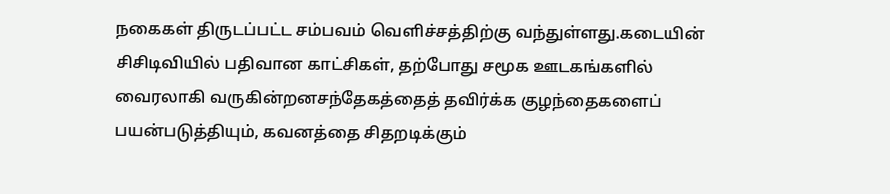நகைகள் திருடப்பட்ட சம்பவம் வெளிச்சத்திற்கு வந்துள்ளது.கடையின் சிசிடிவியில் பதிவான காட்சிகள், தற்போது சமூக ஊடகங்களில் வைரலாகி வருகின்றனசந்தேகத்தைத் தவிர்க்க குழந்தைகளைப் பயன்படுத்தியும், கவனத்தை சிதறடிக்கும்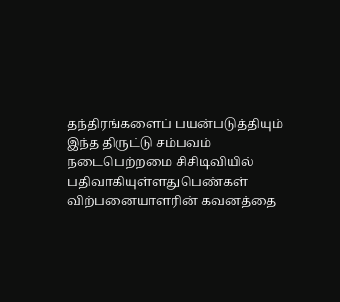தந்திரங்களைப் பயன்படுத்தியும் இந்த திருட்டு சம்பவம் நடைபெற்றமை சிசிடிவியில் பதிவாகியுள்ளதுபெண்கள் விற்பனையாளரின் கவனத்தை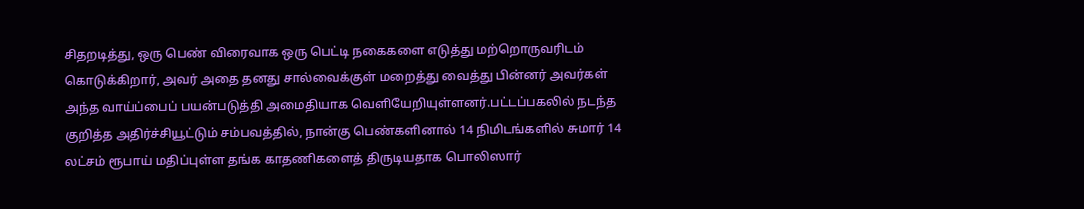சிதறடித்து, ஒரு பெண் விரைவாக ஒரு பெட்டி நகைகளை எடுத்து மற்றொருவரிடம் கொடுக்கிறார், அவர் அதை தனது சால்வைக்குள் மறைத்து வைத்து பின்னர் அவர்கள் அந்த வாய்ப்பைப் பயன்படுத்தி அமைதியாக வெளியேறியுள்ளனர்.பட்டப்பகலில் நடந்த குறித்த அதிர்ச்சியூட்டும் சம்பவத்தில், நான்கு பெண்களினால் 14 நிமிடங்களில் சுமார் 14 லட்சம் ரூபாய் மதிப்புள்ள தங்க காதணிகளைத் திருடியதாக பொலிஸார்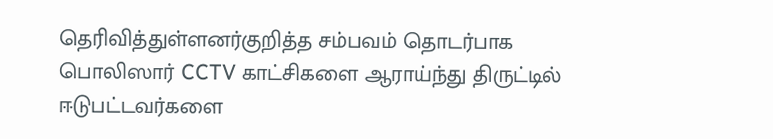தெரிவித்துள்ளனர்குறித்த சம்பவம் தொடர்பாக பொலிஸார் CCTV காட்சிகளை ஆராய்ந்து திருட்டில் ஈடுபட்டவர்களை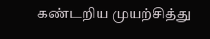கண்டறிய முயற்சித்து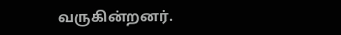வருகின்றனர்.